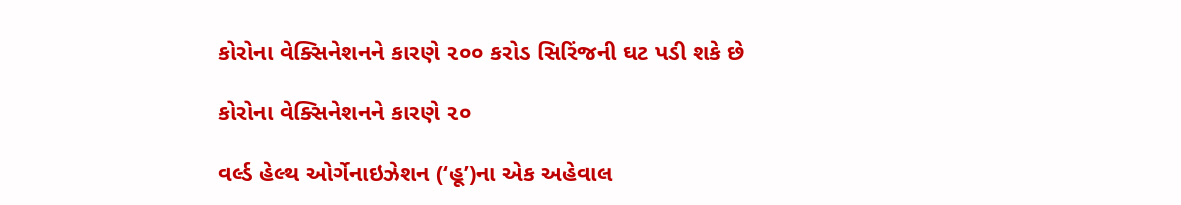કોરોના વેક્સિનેશનને કારણે ૨૦૦ કરોડ સિરિંજની ઘટ પડી શકે છે

કોરોના વેક્સિનેશનને કારણે ૨૦

વર્લ્ડ હેલ્થ ઓર્ગેનાઇઝેશન (‘હૂ’)ના એક અહેવાલ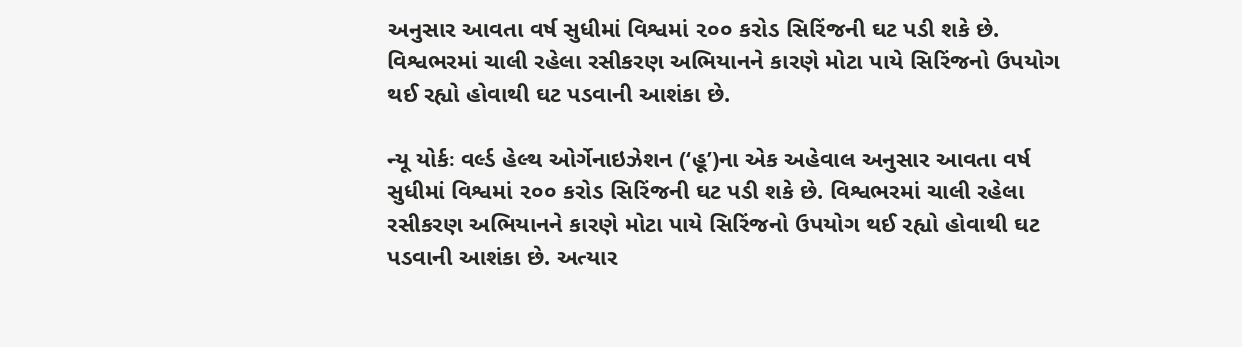અનુસાર આવતા વર્ષ સુધીમાં વિશ્વમાં ૨૦૦ કરોડ સિરિંજની ઘટ પડી શકે છે. વિશ્વભરમાં ચાલી રહેલા રસીકરણ અભિયાનને કારણે મોટા પાયે સિરિંજનો ઉપયોગ થઈ રહ્યો હોવાથી ઘટ પડવાની આશંકા છે.

ન્યૂ યોર્કઃ વર્લ્ડ હેલ્થ ઓર્ગેનાઇઝેશન (‘હૂ’)ના એક અહેવાલ અનુસાર આવતા વર્ષ સુધીમાં વિશ્વમાં ૨૦૦ કરોડ સિરિંજની ઘટ પડી શકે છે. વિશ્વભરમાં ચાલી રહેલા રસીકરણ અભિયાનને કારણે મોટા પાયે સિરિંજનો ઉપયોગ થઈ રહ્યો હોવાથી ઘટ પડવાની આશંકા છે. અત્યાર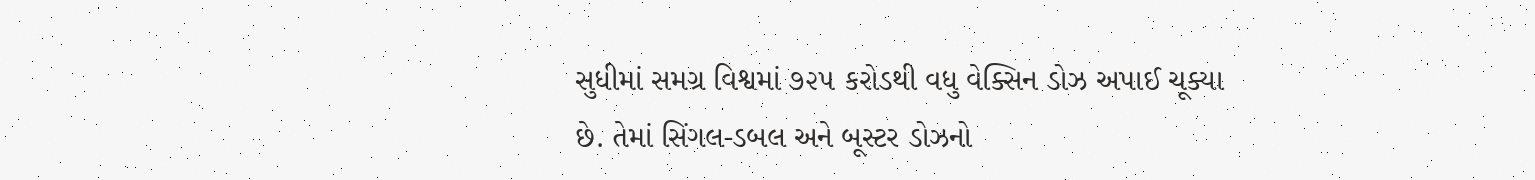સુધીમાં સમગ્ર વિશ્વમાં ૭૨૫ કરોડથી વધુ વેક્સિન ડોઝ અપાઈ ચૂક્યા છે. તેમાં સિંગલ-ડબલ અને બૂસ્ટર ડોઝનો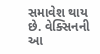સમાવેશ થાય છે. વેક્સિનની આ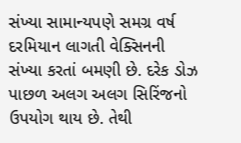સંખ્યા સામાન્યપણે સમગ્ર વર્ષ દરમિયાન લાગતી વેક્સિનની સંખ્યા કરતાં બમણી છે. દરેક ડોઝ પાછળ અલગ અલગ સિરિંજનો ઉપયોગ થાય છે. તેથી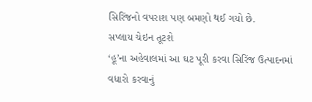સિરિંજનો વપરાશ પણ બમણો થઈ ગયો છે.
સપ્લાય ચેઇન તૂટશે
‘હૂ’ના અહેવાલમાં આ ઘટ પૂરી કરવા સિરિંજ ઉત્પાદનમાં વધારો કરવાનું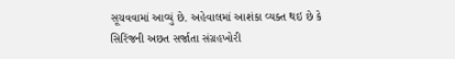સૂચવવામાં આવ્યું છે. અહેવાલમાં આશંકા વ્યક્ત થઇ છે કે સિરિંજની અછત સર્જાતા સંગ્રહખોરી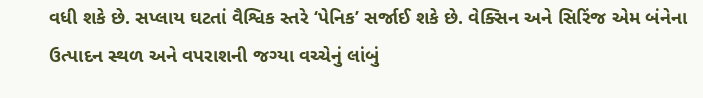વધી શકે છે. સપ્લાય ઘટતાં વૈશ્વિક સ્તરે ‘પેનિક’ સર્જાઈ શકે છે. વેક્સિન અને સિરિંજ એમ બંનેના ઉત્પાદન સ્થળ અને વપરાશની જગ્યા વચ્ચેનું લાંબું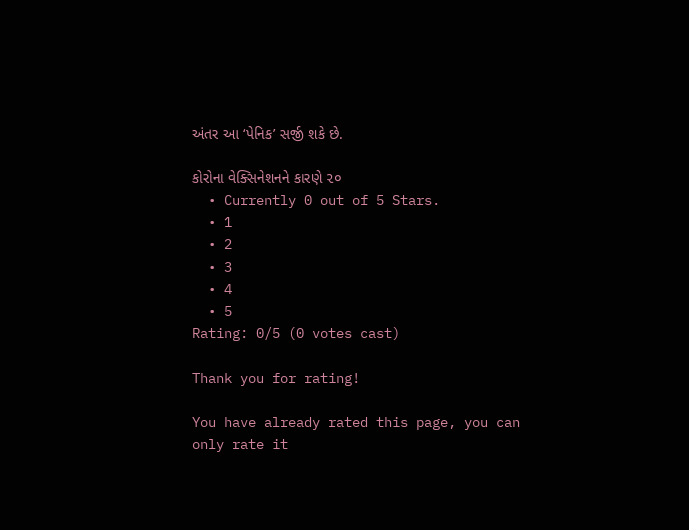અંતર આ ‘પેનિક’ સર્જી શકે છે.

કોરોના વેક્સિનેશનને કારણે ૨૦
  • Currently 0 out of 5 Stars.
  • 1
  • 2
  • 3
  • 4
  • 5
Rating: 0/5 (0 votes cast)

Thank you for rating!

You have already rated this page, you can only rate it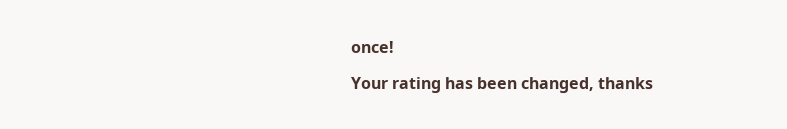once!

Your rating has been changed, thanks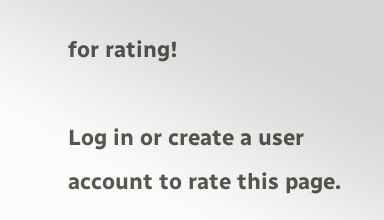for rating!

Log in or create a user account to rate this page.